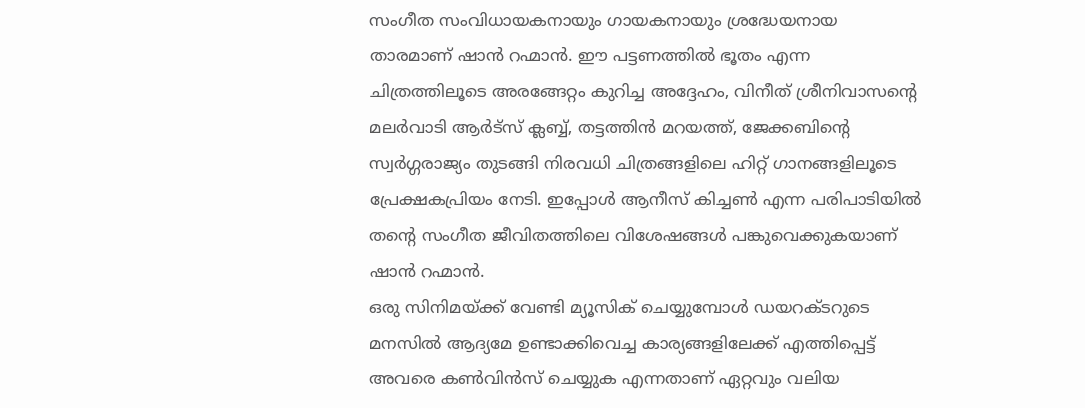സംഗീത സംവിധായകനായും ഗായകനായും ശ്രദ്ധേയനായ താരമാണ് ഷാൻ റഹ്മാൻ. ഈ പട്ടണത്തിൽ ഭൂതം എന്ന ചിത്രത്തിലൂടെ അരങ്ങേറ്റം കുറിച്ച അദ്ദേഹം, വിനീത് ശ്രീനിവാസന്റെ മലർവാടി ആർട്സ് ക്ലബ്ബ്, തട്ടത്തിൻ മറയത്ത്, ജേക്കബിന്റെ സ്വർഗ്ഗരാജ്യം തുടങ്ങി നിരവധി ചിത്രങ്ങളിലെ ഹിറ്റ് ഗാനങ്ങളിലൂടെ പ്രേക്ഷകപ്രിയം നേടി. ഇപ്പോൾ ആനീസ് കിച്ചൺ എന്ന പരിപാടിയിൽ തന്റെ സംഗീത ജീവിതത്തിലെ വിശേഷങ്ങൾ പങ്കുവെക്കുകയാണ് ഷാൻ റഹ്മാൻ.
ഒരു സിനിമയ്ക്ക് വേണ്ടി മ്യൂസിക് ചെയ്യുമ്പോൾ ഡയറക്ടറുടെ മനസിൽ ആദ്യമേ ഉണ്ടാക്കിവെച്ച കാര്യങ്ങളിലേക്ക് എത്തിപ്പെട്ട് അവരെ കൺവിൻസ് ചെയ്യുക എന്നതാണ് ഏറ്റവും വലിയ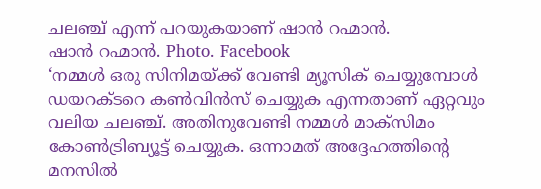ചലഞ്ച് എന്ന് പറയുകയാണ് ഷാൻ റഹ്മാൻ.
ഷാൻ റഹ്മാൻ. Photo. Facebook
‘നമ്മൾ ഒരു സിനിമയ്ക്ക് വേണ്ടി മ്യൂസിക് ചെയ്യുമ്പോൾ ഡയറക്ടറെ കൺവിൻസ് ചെയ്യുക എന്നതാണ് ഏറ്റവും വലിയ ചലഞ്ച്. അതിനുവേണ്ടി നമ്മൾ മാക്സിമം കോൺട്രിബ്യൂട്ട് ചെയ്യുക. ഒന്നാമത് അദ്ദേഹത്തിന്റെ മനസിൽ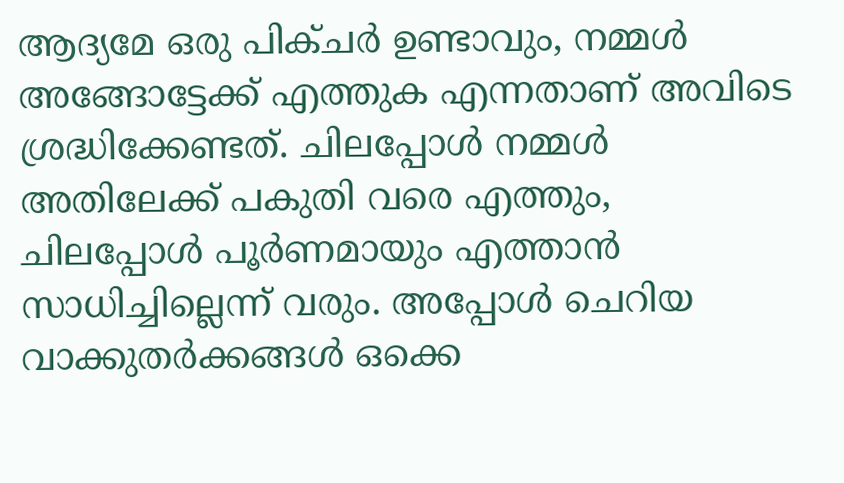ആദ്യമേ ഒരു പിക്ചർ ഉണ്ടാവും, നമ്മൾ അങ്ങോട്ടേക്ക് എത്തുക എന്നതാണ് അവിടെ ശ്രദ്ധിക്കേണ്ടത്. ചിലപ്പോൾ നമ്മൾ അതിലേക്ക് പകുതി വരെ എത്തും, ചിലപ്പോൾ പൂർണമായും എത്താൻ സാധിച്ചില്ലെന്ന് വരും. അപ്പോൾ ചെറിയ വാക്കുതർക്കങ്ങൾ ഒക്കെ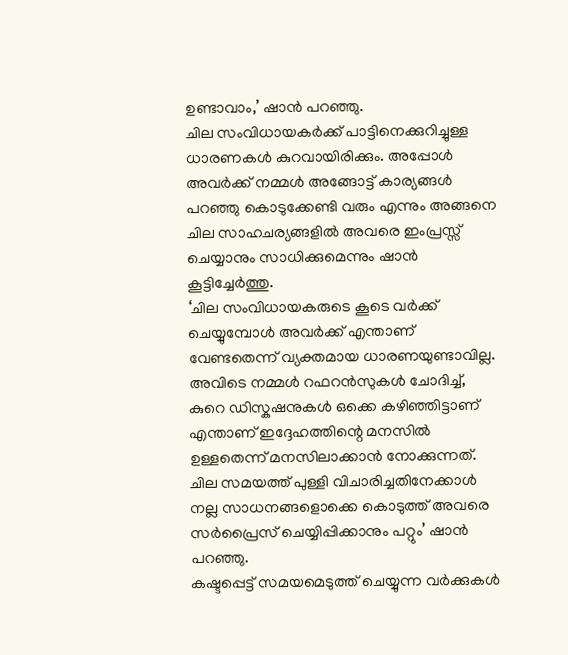ഉണ്ടാവാം,’ ഷാൻ പറഞ്ഞു.
ചില സംവിധായകർക്ക് പാട്ടിനെക്കുറിച്ചുള്ള ധാരണകൾ കുറവായിരിക്കും. അപ്പോൾ അവർക്ക് നമ്മൾ അങ്ങോട്ട് കാര്യങ്ങൾ പറഞ്ഞു കൊടുക്കേണ്ടി വരും എന്നും അങ്ങനെ ചില സാഹചര്യങ്ങളിൽ അവരെ ഇംപ്രസ്സ് ചെയ്യാനും സാധിക്കുമെന്നും ഷാൻ കൂട്ടിച്ചേർത്തു.
‘ചില സംവിധായകരുടെ കൂടെ വർക്ക് ചെയ്യുമ്പോൾ അവർക്ക് എന്താണ് വേണ്ടതെന്ന് വ്യക്തമായ ധാരണയുണ്ടാവില്ല. അവിടെ നമ്മൾ റഫറൻസുകൾ ചോദിച്ച്, കുറെ ഡിസ്കഷനുകൾ ഒക്കെ കഴിഞ്ഞിട്ടാണ് എന്താണ് ഇദ്ദേഹത്തിന്റെ മനസിൽ ഉള്ളതെന്ന് മനസിലാക്കാൻ നോക്കുന്നത്. ചില സമയത്ത് പുള്ളി വിചാരിച്ചതിനേക്കാൾ നല്ല സാധനങ്ങളൊക്കെ കൊടുത്ത് അവരെ സർപ്രൈസ് ചെയ്യിപ്പിക്കാനും പറ്റും’ ഷാൻ പറഞ്ഞു.
കഷ്ടപ്പെട്ട് സമയമെടുത്ത് ചെയ്യുന്ന വർക്കുകൾ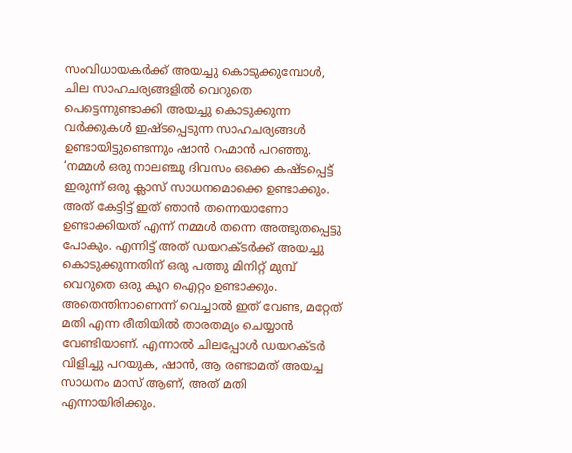സംവിധായകർക്ക് അയച്ചു കൊടുക്കുമ്പോൾ, ചില സാഹചര്യങ്ങളിൽ വെറുതെ പെട്ടെന്നുണ്ടാക്കി അയച്ചു കൊടുക്കുന്ന വർക്കുകൾ ഇഷ്ടപ്പെടുന്ന സാഹചര്യങ്ങൾ ഉണ്ടായിട്ടുണ്ടെന്നും ഷാൻ റഹ്മാൻ പറഞ്ഞു.
‘നമ്മൾ ഒരു നാലഞ്ചു ദിവസം ഒക്കെ കഷ്ടപ്പെട്ട് ഇരുന്ന് ഒരു ക്ലാസ് സാധനമൊക്കെ ഉണ്ടാക്കും. അത് കേട്ടിട്ട് ഇത് ഞാൻ തന്നെയാണോ ഉണ്ടാക്കിയത് എന്ന് നമ്മൾ തന്നെ അത്ഭുതപ്പെട്ടു പോകും. എന്നിട്ട് അത് ഡയറക്ടർക്ക് അയച്ചു കൊടുക്കുന്നതിന് ഒരു പത്തു മിനിറ്റ് മുമ്പ് വെറുതെ ഒരു കൂറ ഐറ്റം ഉണ്ടാക്കും.
അതെന്തിനാണെന്ന് വെച്ചാൽ ഇത് വേണ്ട, മറ്റേത് മതി എന്ന രീതിയിൽ താരതമ്യം ചെയ്യാൻ വേണ്ടിയാണ്. എന്നാൽ ചിലപ്പോൾ ഡയറക്ടർ വിളിച്ചു പറയുക, ഷാൻ, ആ രണ്ടാമത് അയച്ച സാധനം മാസ് ആണ്, അത് മതി എന്നായിരിക്കും.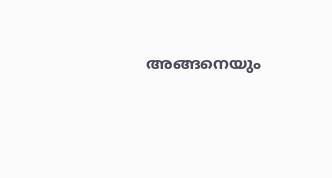അങ്ങനെയും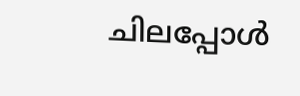ചിലപ്പോൾ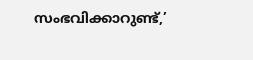സംഭവിക്കാറുണ്ട്,’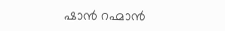ഷാൻ റഹ്മാൻ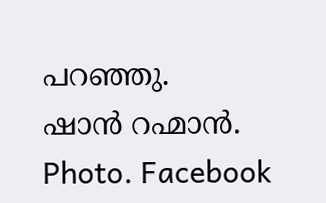പറഞ്ഞു.
ഷാൻ റഹ്മാൻ. Photo. Facebook